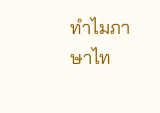ทำไมภาษาไท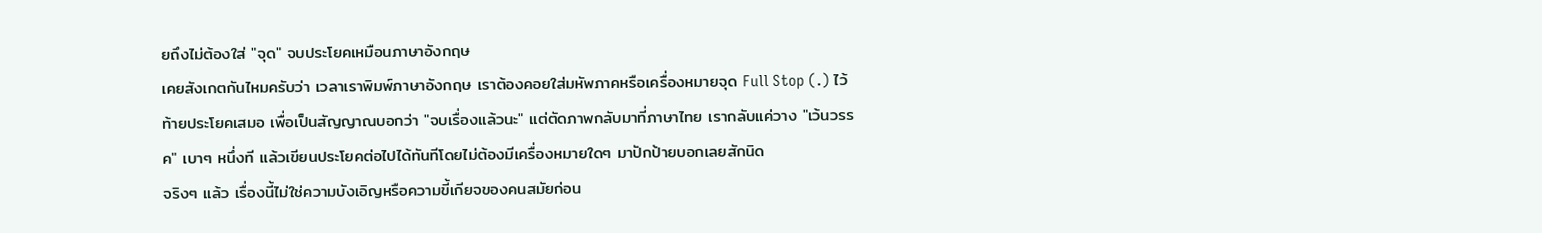ยถึงไม่ต้องใส่ "จุด" จบประโยคเหมือนภาษาอังกฤษ
เคยสังเกตกันไหมครับว่า เวลาเราพิมพ์ภาษาอังกฤษ เราต้องคอยใส่มหัพภาคหรือเครื่องหมายจุด Full Stop (.) ไว้ท้ายประโยคเสมอ เพื่อเป็นสัญญาณบอกว่า "จบเรื่องแล้วนะ" แต่ตัดภาพกลับมาที่ภาษาไทย เรากลับแค่วาง "เว้นวรรค" เบาๆ หนึ่งที แล้วเขียนประโยคต่อไปได้ทันทีโดยไม่ต้องมีเครื่องหมายใดๆ มาปักป้ายบอกเลยสักนิด
จริงๆ แล้ว เรื่องนี้ไม่ใช่ความบังเอิญหรือความขี้เกียจของคนสมัยก่อน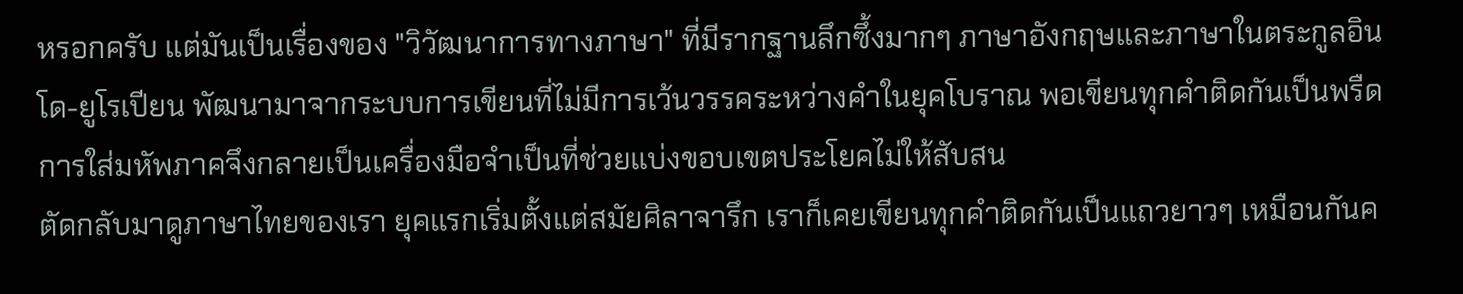หรอกครับ แต่มันเป็นเรื่องของ "วิวัฒนาการทางภาษา" ที่มีรากฐานลึกซึ้งมากๆ ภาษาอังกฤษและภาษาในตระกูลอินโด-ยูโรเปียน พัฒนามาจากระบบการเขียนที่ไม่มีการเว้นวรรคระหว่างคำในยุคโบราณ พอเขียนทุกคำติดกันเป็นพรืด การใส่มหัพภาคจึงกลายเป็นเครื่องมือจำเป็นที่ช่วยแบ่งขอบเขตประโยคไม่ให้สับสน
ตัดกลับมาดูภาษาไทยของเรา ยุคแรกเริ่มตั้งแต่สมัยศิลาจารึก เราก็เคยเขียนทุกคำติดกันเป็นแถวยาวๆ เหมือนกันค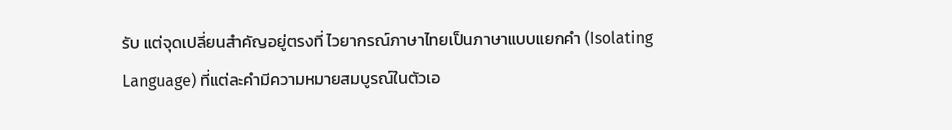รับ แต่จุดเปลี่ยนสำคัญอยู่ตรงที่ ไวยากรณ์ภาษาไทยเป็นภาษาแบบแยกคำ (Isolating Language) ที่แต่ละคำมีความหมายสมบูรณ์ในตัวเอ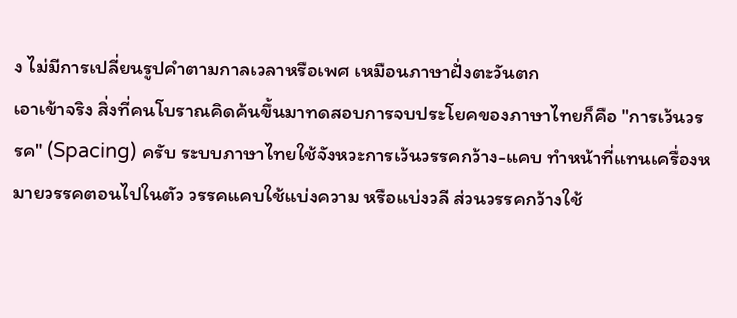ง ไม่มีการเปลี่ยนรูปคำตามกาลเวลาหรือเพศ เหมือนภาษาฝั่งตะวันตก
เอาเข้าจริง สิ่งที่คนโบราณคิดค้นขึ้นมาทดสอบการจบประโยคของภาษาไทยก็คือ "การเว้นวรรค" (Spacing) ครับ ระบบภาษาไทยใช้จังหวะการเว้นวรรคกว้าง-แคบ ทำหน้าที่แทนเครื่องหมายวรรคตอนไปในตัว วรรคแคบใช้แบ่งความ หรือแบ่งวลี ส่วนวรรคกว้างใช้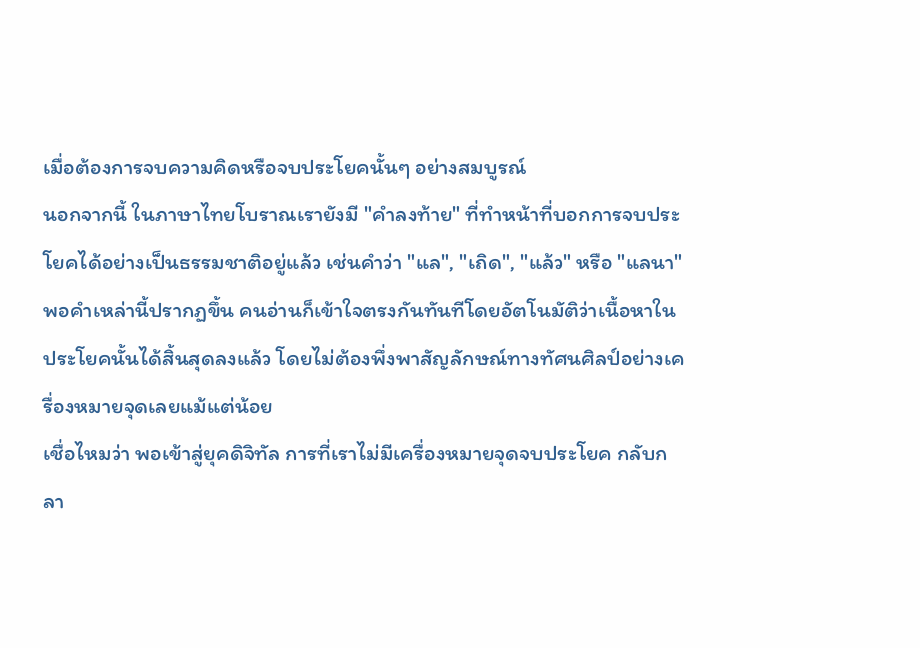เมื่อต้องการจบความคิดหรือจบประโยคนั้นๆ อย่างสมบูรณ์
นอกจากนี้ ในภาษาไทยโบราณเรายังมี "คำลงท้าย" ที่ทำหน้าที่บอกการจบประโยคได้อย่างเป็นธรรมชาติอยู่แล้ว เช่นคำว่า "แล", "เถิด", "แล้ว" หรือ "แลนา" พอคำเหล่านี้ปรากฏขึ้น คนอ่านก็เข้าใจตรงกันทันทีโดยอัตโนมัติว่าเนื้อหาในประโยคนั้นได้สิ้นสุดลงแล้ว โดยไม่ต้องพึ่งพาสัญลักษณ์ทางทัศนศิลป์อย่างเครื่องหมายจุดเลยแม้แต่น้อย
เชื่อไหมว่า พอเข้าสู่ยุคดิจิทัล การที่เราไม่มีเครื่องหมายจุดจบประโยค กลับกลา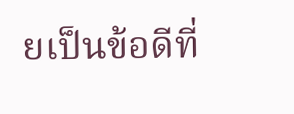ยเป็นข้อดีที่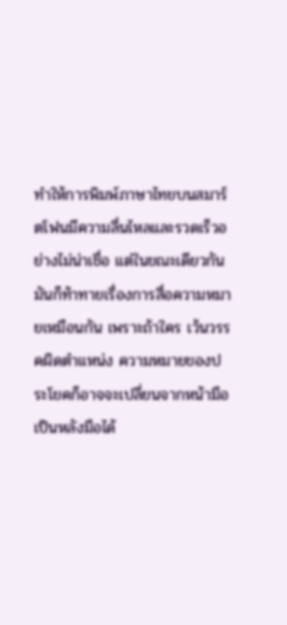ทำให้การพิมพ์ภาษาไทยบนสมาร์ตโฟนมีความลื่นไหลและรวดเร็วอย่างไม่น่าเชื่อ แต่ในขณะเดียวกัน มันก็ท้าทายเรื่องการสื่อความหมายเหมือนกัน เพราะถ้าใคร เว้นวรรคผิดตำแหน่ง ความหมายของประโยคก็อาจจะเปลี่ยนจากหน้ามือเป็นหลังมือได้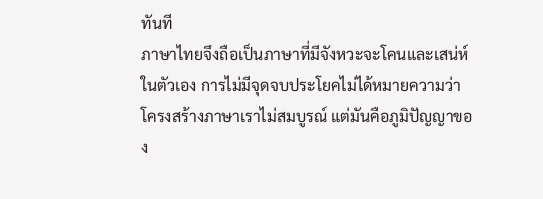ทันที
ภาษาไทยจึงถือเป็นภาษาที่มีจังหวะจะโคนและเสน่ห์ในตัวเอง การไม่มีจุดจบประโยคไม่ได้หมายความว่าโครงสร้างภาษาเราไม่สมบูรณ์ แต่มันคือภูมิปัญญาของ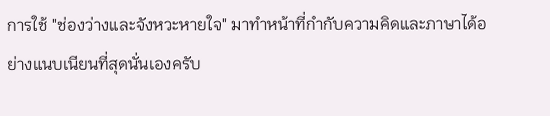การใช้ "ช่องว่างและจังหวะหายใจ" มาทำหน้าที่กำกับความคิดและภาษาได้อย่างแนบเนียนที่สุดนั่นเองครับ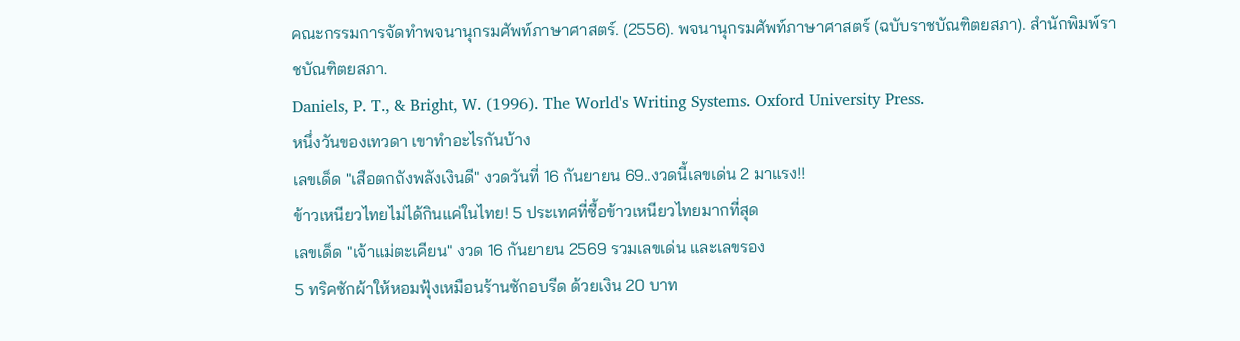คณะกรรมการจัดทำพจนานุกรมศัพท์ภาษาศาสตร์. (2556). พจนานุกรมศัพท์ภาษาศาสตร์ (ฉบับราชบัณฑิตยสภา). สำนักพิมพ์ราชบัณฑิตยสภา.
Daniels, P. T., & Bright, W. (1996). The World's Writing Systems. Oxford University Press.
หนึ่งวันของเทวดา เขาทำอะไรกันบ้าง
เลขเด็ด "เสือตกถังพลังเงินดี" งวดวันที่ 16 กันยายน 69..งวดนี้เลขเด่น 2 มาแรง!!
ข้าวเหนียวไทยไม่ได้กินแค่ในไทย! 5 ประเทศที่ซื้อข้าวเหนียวไทยมากที่สุด
เลขเด็ด "เจ้าแม่ตะเคียน" งวด 16 กันยายน 2569 รวมเลขเด่น และเลขรอง
5 ทริคซักผ้าให้หอมฟุ้งเหมือนร้านซักอบรีด ด้วยเงิน 20 บาท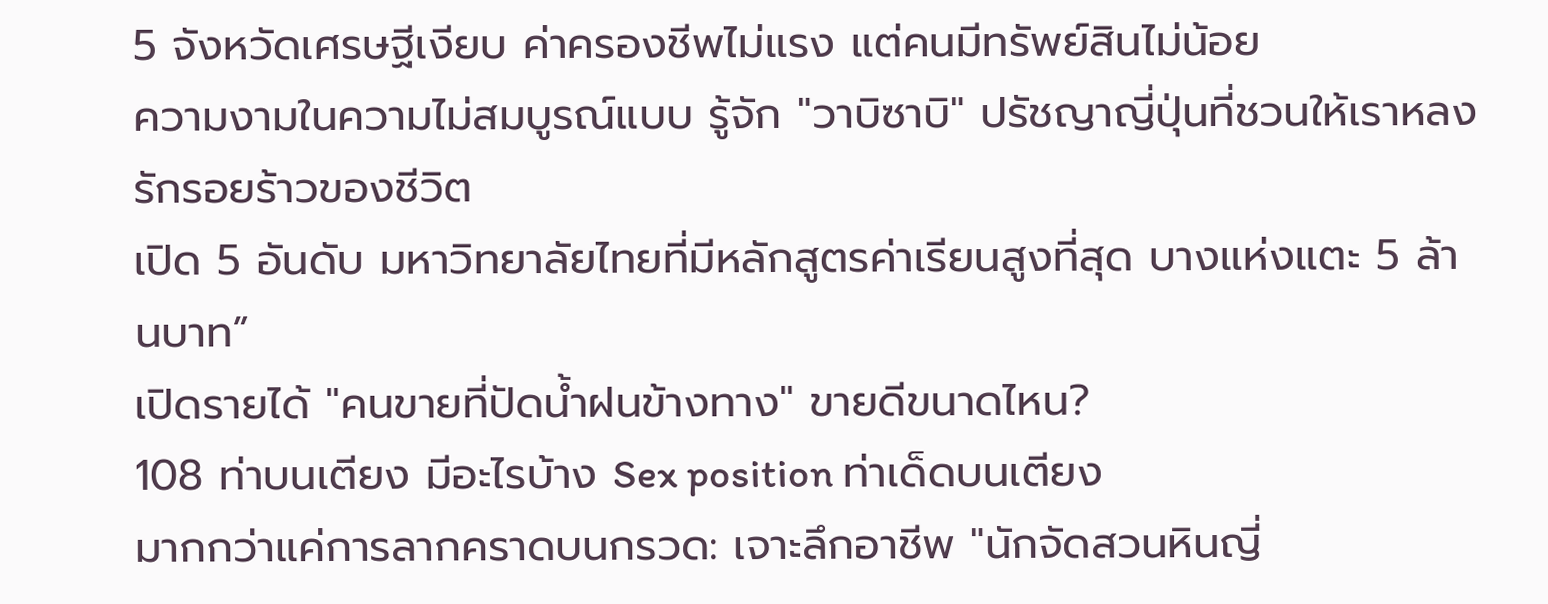5 จังหวัดเศรษฐีเงียบ ค่าครองชีพไม่แรง แต่คนมีทรัพย์สินไม่น้อย
ความงามในความไม่สมบูรณ์แบบ รู้จัก "วาบิซาบิ" ปรัชญาญี่ปุ่นที่ชวนให้เราหลงรักรอยร้าวของชีวิต
เปิด 5 อันดับ มหาวิทยาลัยไทยที่มีหลักสูตรค่าเรียนสูงที่สุด บางแห่งแตะ 5 ล้านบาท”
เปิดรายได้ "คนขายที่ปัดน้ำฝนข้างทาง" ขายดีขนาดไหน?
108 ท่าบนเตียง มีอะไรบ้าง Sex position ท่าเด็ดบนเตียง
มากกว่าแค่การลากคราดบนกรวด: เจาะลึกอาชีพ "นักจัดสวนหินญี่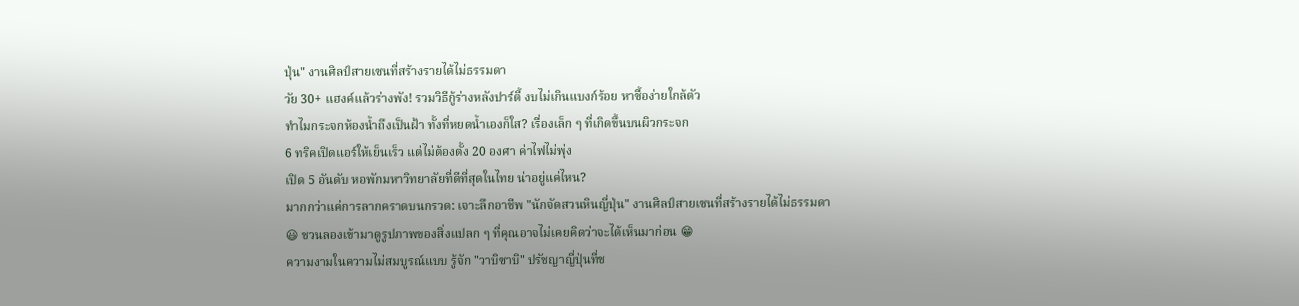ปุ่น" งานศิลป์สายเซนที่สร้างรายได้ไม่ธรรมดา
วัย 30+ แฮงค์แล้วร่างพัง! รวมวิธีกู้ร่างหลังปาร์ตี้ งบไม่เกินแบงก์ร้อย หาซื้อง่ายใกล้ตัว
ทำไมกระจกห้องน้ำถึงเป็นฝ้า ทั้งที่หยดน้ำเองก็ใส? เรื่องเล็ก ๆ ที่เกิดขึ้นบนผิวกระจก
6 ทริคเปิดแอร์ให้เย็นเร็ว แต่ไม่ต้องตั้ง 20 องศา ค่าไฟไม่พุ่ง
เปิด 5 อันดับ หอพักมหาวิทยาลัยที่ดีที่สุดในไทย น่าอยู่แค่ไหน?
มากกว่าแค่การลากคราดบนกรวด: เจาะลึกอาชีพ "นักจัดสวนหินญี่ปุ่น" งานศิลป์สายเซนที่สร้างรายได้ไม่ธรรมดา
😃 ชวนลองเข้ามาดูรูปภาพของสิ่งแปลก ๆ ที่คุณอาจไม่เคยคิดว่าจะได้เห็นมาก่อน 😁
ความงามในความไม่สมบูรณ์แบบ รู้จัก "วาบิซาบิ" ปรัชญาญี่ปุ่นที่ช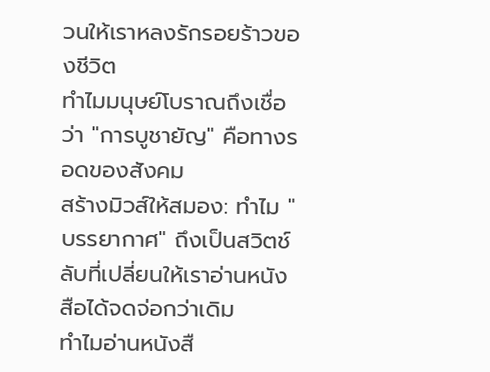วนให้เราหลงรักรอยร้าวของชีวิต
ทำไมมนุษย์โบราณถึงเชื่อว่า "การบูชายัญ" คือทางรอดของสังคม
สร้างมิวส์ให้สมอง: ทำไม "บรรยากาศ" ถึงเป็นสวิตช์ลับที่เปลี่ยนให้เราอ่านหนังสือได้จดจ่อกว่าเดิม
ทำไมอ่านหนังสื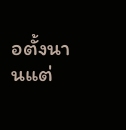อตั้งนานแต่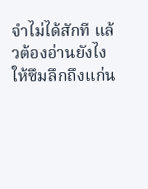จำไม่ได้สักที แล้วต้องอ่านยังไงให้ซึมลึกถึงแก่น